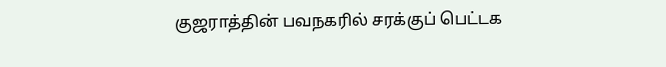குஜராத்தின் பவநகரில் சரக்குப் பெட்டக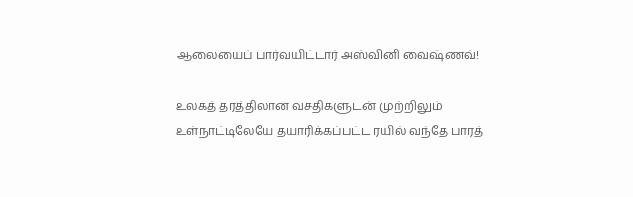ஆலையைப் பார்வயிட்டார் அஸ்வினி வைஷ்ணவ்!

உலகத் தரத்திலான வசதிகளுடன் முற்றிலும் உள்நாட்டிலேயே தயாரிக்கப்பட்ட ரயில் வந்தே பாரத்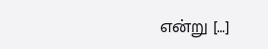என்று […]